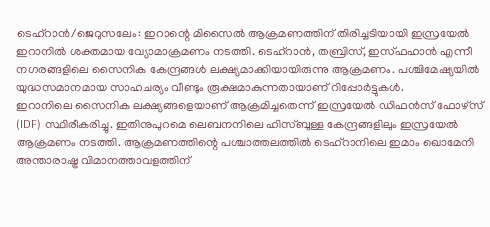ടെഹ്റാൻ/ജെറുസലേം: ഇറാന്റെ മിസൈൽ ആക്രമണത്തിന് തിരിച്ചടിയായി ഇസ്രയേൽ ഇറാനിൽ ശക്തമായ വ്യോമാക്രമണം നടത്തി. ടെഹ്റാൻ, തബ്രിസ്, ഇസ്ഫഹാൻ എന്നീ നഗരങ്ങളിലെ സൈനിക കേന്ദ്രങ്ങൾ ലക്ഷ്യമാക്കിയായിരുന്നു ആക്രമണം. പശ്ചിമേഷ്യയിൽ യുദ്ധസമാനമായ സാഹചര്യം വീണ്ടും രൂക്ഷമാകുന്നതായാണ് റിപ്പോർട്ടുകൾ.
ഇറാനിലെ സൈനിക ലക്ഷ്യങ്ങളെയാണ് ആക്രമിച്ചതെന്ന് ഇസ്രയേൽ ഡിഫൻസ് ഫോഴ്സ് (IDF) സ്ഥിരീകരിച്ചു. ഇതിനുപുറമെ ലെബനനിലെ ഹിസ്ബുള്ള കേന്ദ്രങ്ങളിലും ഇസ്രയേൽ ആക്രമണം നടത്തി. ആക്രമണത്തിന്റെ പശ്ചാത്തലത്തിൽ ടെഹ്റാനിലെ ഇമാം ഖൊമേനി അന്താരാഷ്ട്ര വിമാനത്താവളത്തിന്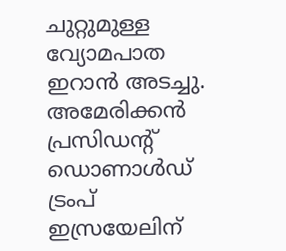ചുറ്റുമുള്ള വ്യോമപാത ഇറാൻ അടച്ചു. അമേരിക്കൻ പ്രസിഡന്റ് ഡൊണാൾഡ് ട്രംപ് ഇസ്രയേലിന്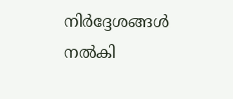നിർദ്ദേശങ്ങൾ നൽകി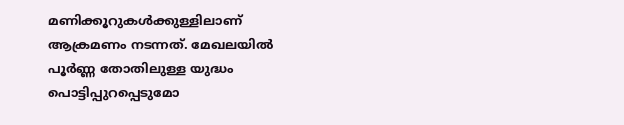മണിക്കൂറുകൾക്കുള്ളിലാണ് ആക്രമണം നടന്നത്. മേഖലയിൽ പൂർണ്ണ തോതിലുള്ള യുദ്ധം പൊട്ടിപ്പുറപ്പെടുമോ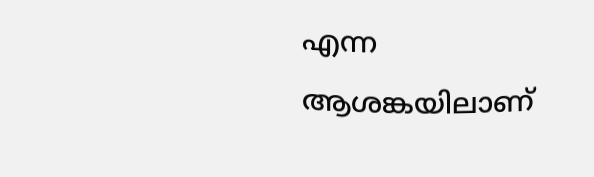എന്ന ആശങ്കയിലാണ്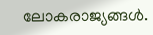ലോകരാജ്യങ്ങൾ.